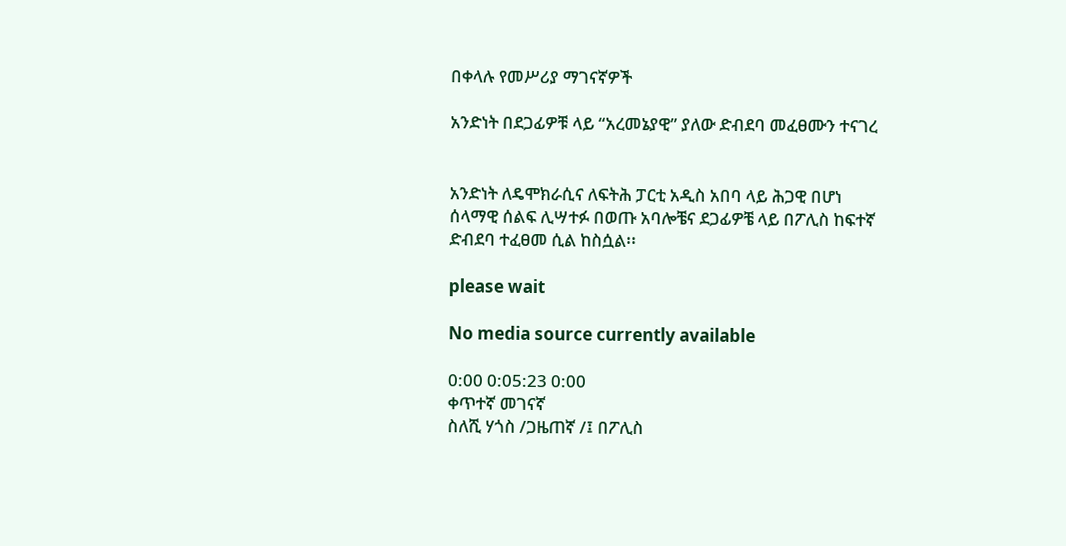በቀላሉ የመሥሪያ ማገናኛዎች

አንድነት በደጋፊዎቹ ላይ “አረመኔያዊ” ያለው ድብደባ መፈፀሙን ተናገረ


አንድነት ለዴሞክራሲና ለፍትሕ ፓርቲ አዲስ አበባ ላይ ሕጋዊ በሆነ ሰላማዊ ሰልፍ ሊሣተፉ በወጡ አባሎቼና ደጋፊዎቼ ላይ በፖሊስ ከፍተኛ ድብደባ ተፈፀመ ሲል ከስሷል፡፡

please wait

No media source currently available

0:00 0:05:23 0:00
ቀጥተኛ መገናኛ
ስለሺ ሃጎስ /ጋዜጠኛ /፤ በፖሊስ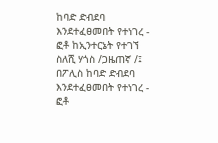ከባድ ድብደባ እንደተፈፀመበት የተነገረ - ፎቶ ከኢንተርኔት የተገኘ
ስለሺ ሃጎስ /ጋዜጠኛ /፤ በፖሊስ ከባድ ድብደባ እንደተፈፀመበት የተነገረ - ፎቶ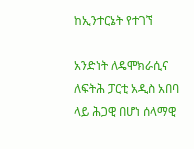ከኢንተርኔት የተገኘ

አንድነት ለዴሞክራሲና ለፍትሕ ፓርቲ አዲስ አበባ ላይ ሕጋዊ በሆነ ሰላማዊ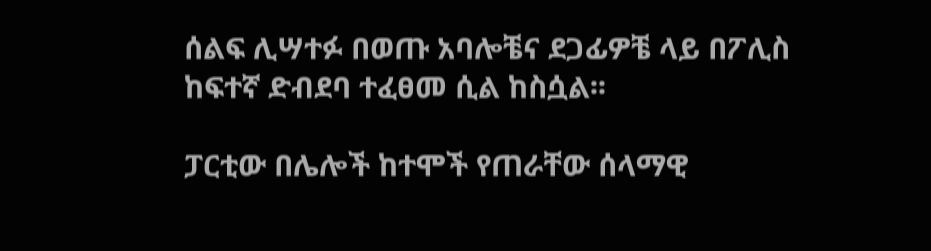ሰልፍ ሊሣተፉ በወጡ አባሎቼና ደጋፊዎቼ ላይ በፖሊስ ከፍተኛ ድብደባ ተፈፀመ ሲል ከስሷል፡፡

ፓርቲው በሌሎች ከተሞች የጠራቸው ሰላማዊ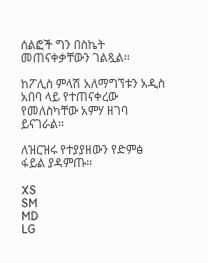ሰልፎች ግን በስኬት መጠናቀቃቸውን ገልጿል፡፡

ከፖሊስ ምላሽ አለማግኘቱን አዲስ አበባ ላይ የተጠናቀረው የመለስካቸው አምሃ ዘገባ ይናገራል፡፡

ለዝርዝሩ የተያያዘውን የድምፅ ፋይል ያዳምጡ፡፡

XS
SM
MD
LG